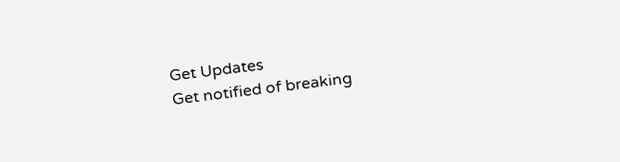Get Updates
Get notified of breaking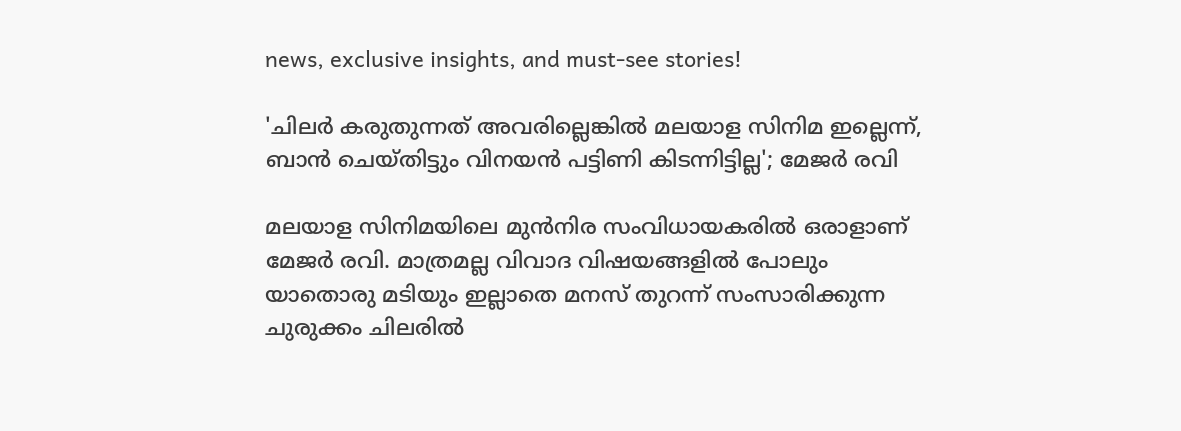news, exclusive insights, and must-see stories!

'ചിലർ കരുതുന്നത് അവരില്ലെങ്കിൽ മലയാള സിനിമ ഇല്ലെന്ന്, ബാൻ ചെയ്‌തിട്ടും വിനയൻ പട്ടിണി കിടന്നിട്ടില്ല'; മേജർ രവി

മലയാള സിനിമയിലെ മുൻനിര സംവിധായകരിൽ ഒരാളാണ് മേജർ രവി. മാത്രമല്ല വിവാദ വിഷയങ്ങളിൽ പോലും യാതൊരു മടിയും ഇല്ലാതെ മനസ് തുറന്ന് സംസാരിക്കുന്ന ചുരുക്കം ചിലരിൽ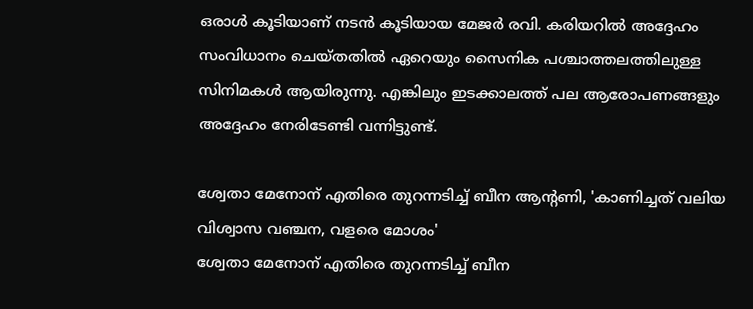ഒരാൾ കൂടിയാണ് നടൻ കൂടിയായ മേജർ രവി. കരിയറിൽ അദ്ദേഹം സംവിധാനം ചെയ്‌തതിൽ ഏറെയും സൈനിക പശ്ചാത്തലത്തിലുള്ള സിനിമകൾ ആയിരുന്നു. എങ്കിലും ഇടക്കാലത്ത് പല ആരോപണങ്ങളും അദ്ദേഹം നേരിടേണ്ടി വന്നിട്ടുണ്ട്.

ശ്വേതാ മേനോന് എതിരെ തുറന്നടിച്ച് ബീന ആന്റണി, 'കാണിച്ചത് വലിയ വിശ്വാസ വഞ്ചന, വളരെ മോശം'
ശ്വേതാ മേനോന് എതിരെ തുറന്നടിച്ച് ബീന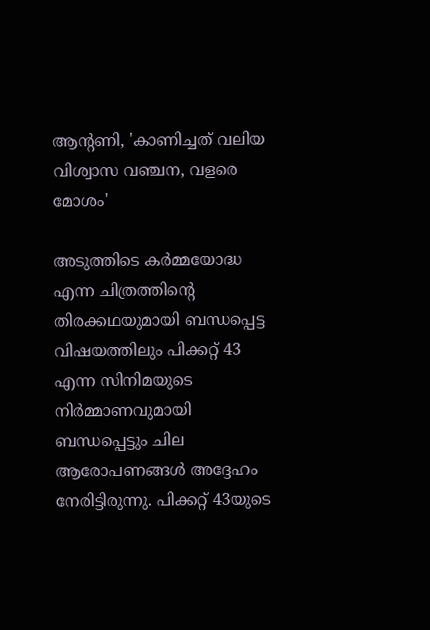ആന്റണി, 'കാണിച്ചത് വലിയ വിശ്വാസ വഞ്ചന, വളരെ മോശം'

അടുത്തിടെ കർമ്മയോദ്ധ എന്ന ചിത്രത്തിന്റെ തിരക്കഥയുമായി ബന്ധപ്പെട്ട വിഷയത്തിലും പിക്കറ്റ് 43 എന്ന സിനിമയുടെ നിർമ്മാണവുമായി ബന്ധപ്പെട്ടും ചില ആരോപണങ്ങൾ അദ്ദേഹം നേരിട്ടിരുന്നു. പിക്കറ്റ് 43യുടെ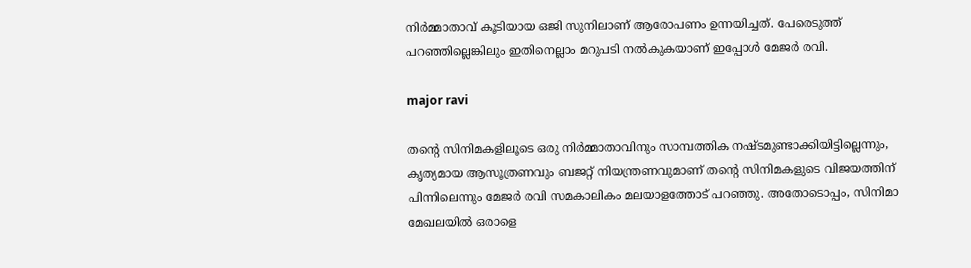നിർമ്മാതാവ് കൂടിയായ ഒജി സുനിലാണ് ആരോപണം ഉന്നയിച്ചത്. പേരെടുത്ത് പറഞ്ഞില്ലെങ്കിലും ഇതിനെല്ലാം മറുപടി നൽകുകയാണ് ഇപ്പോൾ മേജർ രവി.

major ravi

തന്റെ സിനിമകളിലൂടെ ഒരു നിർമ്മാതാവിനും സാമ്പത്തിക നഷ്‌ടമുണ്ടാക്കിയിട്ടില്ലെന്നും, കൃത്യമായ ആസൂത്രണവും ബജറ്റ് നിയന്ത്രണവുമാണ് തന്റെ സിനിമകളുടെ വിജയത്തിന് പിന്നിലെന്നും മേജർ രവി സമകാലികം മലയാളത്തോട് പറഞ്ഞു. അതോടൊപ്പം, സിനിമാ മേഖലയിൽ ഒരാളെ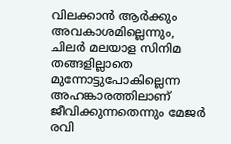വിലക്കാൻ ആർക്കും അവകാശമില്ലെന്നും, ചിലർ മലയാള സിനിമ തങ്ങളില്ലാതെ മുന്നോട്ടുപോകില്ലെന്ന അഹങ്കാരത്തിലാണ് ജീവിക്കുന്നതെന്നും മേജർ രവി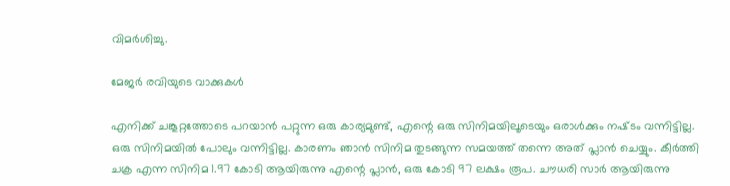വിമർശിച്ചു.

മേജർ രവിയുടെ വാക്കുകൾ

എനിക്ക് ചങ്കൂറ്റത്തോടെ പറയാൻ പറ്റുന്ന ഒരു കാര്യമുണ്ട്, എന്റെ ഒരു സിനിമയിലൂടെയും ഒരാൾക്കും നഷ്‌ടം വന്നിട്ടില്ല. ഒരു സിനിമയിൽ പോലും വന്നിട്ടില്ല. കാരണം ഞാൻ സിനിമ തുടങ്ങുന്ന സമയത്ത് തന്നെ അത് പ്ലാൻ ചെയ്യും. കീർത്തി ചക്ര എന്ന സിനിമ 1.97 കോടി ആയിരുന്നു എന്റെ പ്ലാൻ, ഒരു കോടി 97 ലക്ഷം രൂപ. ചൗധരി സാർ ആയിരുന്നു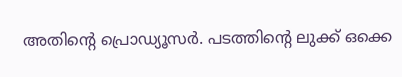അതിന്റെ പ്രൊഡ്യൂസർ. പടത്തിന്റെ ലുക്ക് ഒക്കെ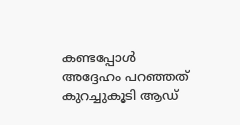കണ്ടപ്പോൾ അദ്ദേഹം പറഞ്ഞത് കുറച്ചുകൂടി ആഡ്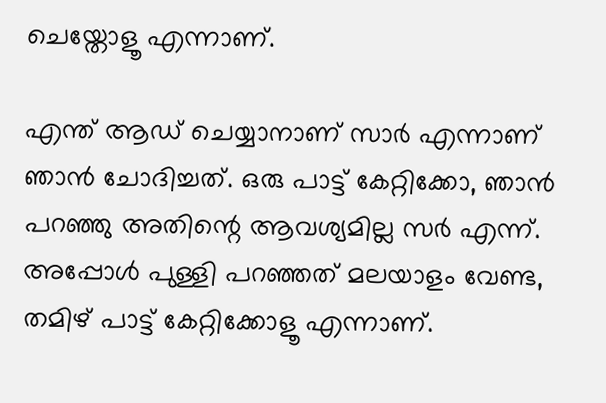ചെയ്തോളൂ എന്നാണ്.

എന്ത് ആഡ് ചെയ്യാനാണ് സാർ എന്നാണ് ഞാൻ ചോദിച്ചത്. ഒരു പാട്ട് കേറ്റിക്കോ, ഞാൻ പറഞ്ഞു അതിന്റെ ആവശ്യമില്ല സർ എന്ന്. അപ്പോൾ പുള്ളി പറഞ്ഞത് മലയാളം വേണ്ട, തമിഴ് പാട്ട് കേറ്റിക്കോളൂ എന്നാണ്.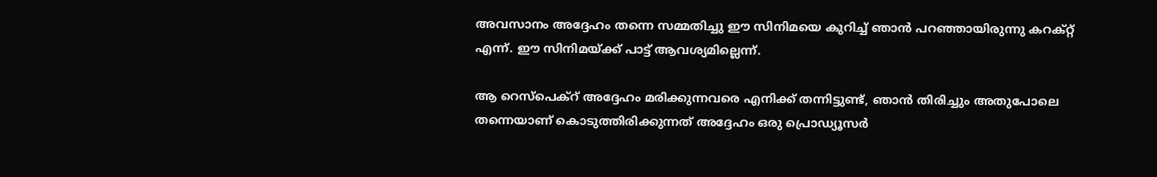അവസാനം അദ്ദേഹം തന്നെ സമ്മതിച്ചു ഈ സിനിമയെ കുറിച്ച് ഞാൻ പറഞ്ഞായിരുന്നു കറക്റ്റ് എന്ന്. ഈ സിനിമയ്ക്ക് പാട്ട് ആവശ്യമില്ലെന്ന്.

ആ റെസ്പെക്റ് അദ്ദേഹം മരിക്കുന്നവരെ എനിക്ക് തന്നിട്ടുണ്ട്, ഞാൻ തിരിച്ചും അതുപോലെ തന്നെയാണ് കൊടുത്തിരിക്കുന്നത് അദ്ദേഹം ഒരു പ്രൊഡ്യൂസർ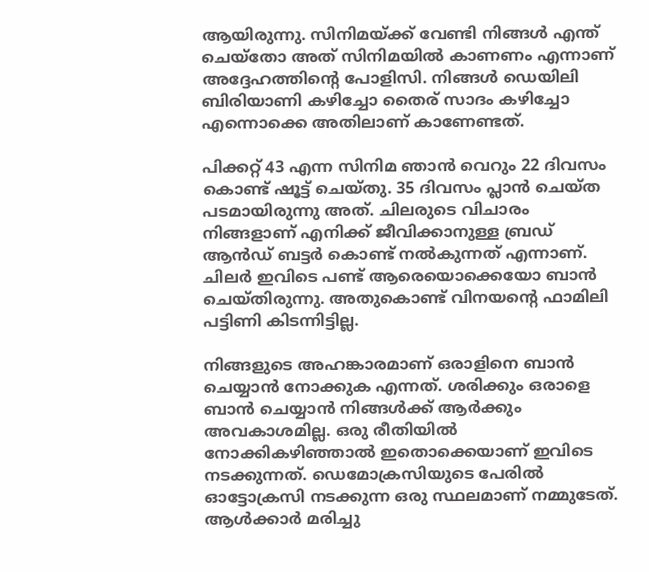ആയിരുന്നു. സിനിമയ്ക്ക് വേണ്ടി നിങ്ങൾ എന്ത് ചെയ്‌തോ അത് സിനിമയിൽ കാണണം എന്നാണ് അദ്ദേഹത്തിന്റെ പോളിസി. നിങ്ങൾ ഡെയിലി ബിരിയാണി കഴിച്ചോ തൈര് സാദം കഴിച്ചോ എന്നൊക്കെ അതിലാണ് കാണേണ്ടത്.

പിക്കറ്റ് 43 എന്ന സിനിമ ഞാൻ വെറും 22 ദിവസം കൊണ്ട് ഷൂട്ട് ചെയ്‌തു. 35 ദിവസം പ്ലാൻ ചെയ്‌ത പടമായിരുന്നു അത്. ചിലരുടെ വിചാരം നിങ്ങളാണ് എനിക്ക് ജീവിക്കാനുള്ള ബ്രഡ് ആൻഡ് ബട്ടർ കൊണ്ട് നൽകുന്നത് എന്നാണ്. ചിലർ ഇവിടെ പണ്ട് ആരെയൊക്കെയോ ബാൻ ചെയ്‌തിരുന്നു. അതുകൊണ്ട് വിനയന്റെ ഫാമിലി പട്ടിണി കിടന്നിട്ടില്ല.

നിങ്ങളുടെ അഹങ്കാരമാണ് ഒരാളിനെ ബാൻ ചെയ്യാൻ നോക്കുക എന്നത്. ശരിക്കും ഒരാളെ ബാൻ ചെയ്യാൻ നിങ്ങൾക്ക് ആർക്കും അവകാശമില്ല. ഒരു രീതിയിൽ നോക്കികഴിഞ്ഞാൽ ഇതൊക്കെയാണ് ഇവിടെ നടക്കുന്നത്. ഡെമോക്രസിയുടെ പേരിൽ ഓട്ടോക്രസി നടക്കുന്ന ഒരു സ്ഥലമാണ് നമ്മുടേത്. ആൾക്കാർ മരിച്ചു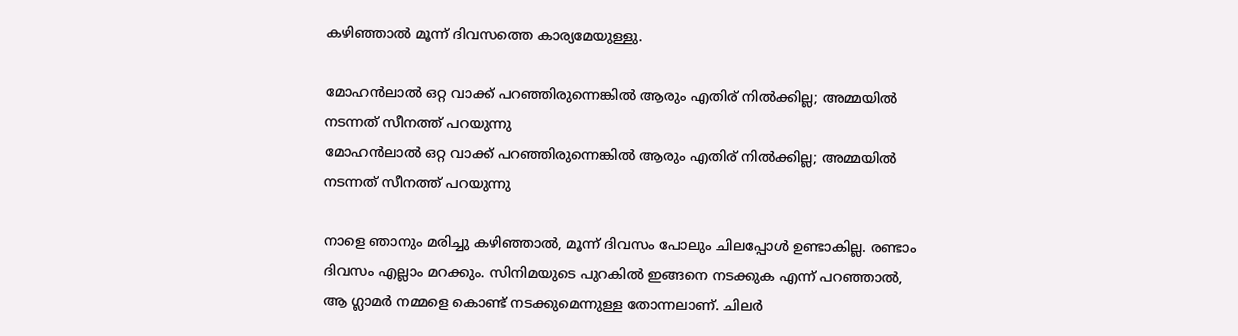കഴിഞ്ഞാൽ മൂന്ന് ദിവസത്തെ കാര്യമേയുള്ളു.

മോഹന്‍ലാല്‍ ഒറ്റ വാക്ക് പറഞ്ഞിരുന്നെങ്കില്‍ ആരും എതിര് നില്‍ക്കില്ല; അമ്മയില്‍ നടന്നത് സീനത്ത് പറയുന്നു
മോഹന്‍ലാല്‍ ഒറ്റ വാക്ക് പറഞ്ഞിരുന്നെങ്കില്‍ ആരും എതിര് നില്‍ക്കില്ല; അമ്മയില്‍ നടന്നത് സീനത്ത് പറയുന്നു

നാളെ ഞാനും മരിച്ചു കഴിഞ്ഞാൽ, മൂന്ന് ദിവസം പോലും ചിലപ്പോൾ ഉണ്ടാകില്ല. രണ്ടാം ദിവസം എല്ലാം മറക്കും. സിനിമയുടെ പുറകിൽ ഇങ്ങനെ നടക്കുക എന്ന് പറഞ്ഞാൽ, ആ ഗ്ലാമർ നമ്മളെ കൊണ്ട് നടക്കുമെന്നുള്ള തോന്നലാണ്. ചിലർ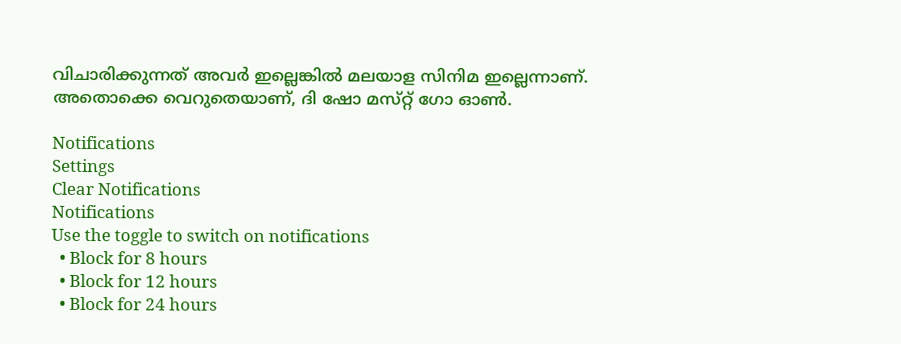വിചാരിക്കുന്നത് അവർ ഇല്ലെങ്കിൽ മലയാള സിനിമ ഇല്ലെന്നാണ്. അതൊക്കെ വെറുതെയാണ്, ദി ഷോ മസ്‌റ്റ് ഗോ ഓൺ.

Notifications
Settings
Clear Notifications
Notifications
Use the toggle to switch on notifications
  • Block for 8 hours
  • Block for 12 hours
  • Block for 24 hours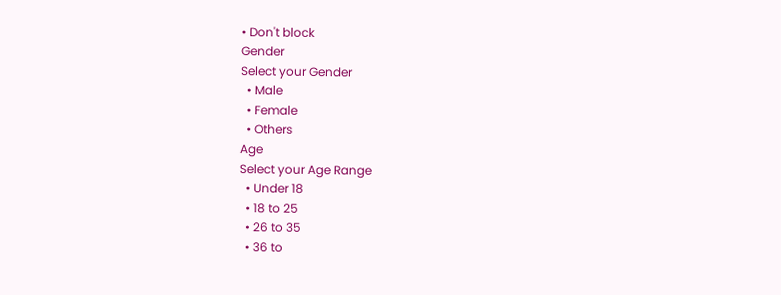• Don't block
Gender
Select your Gender
  • Male
  • Female
  • Others
Age
Select your Age Range
  • Under 18
  • 18 to 25
  • 26 to 35
  • 36 to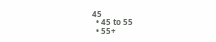45
  • 45 to 55
  • 55+